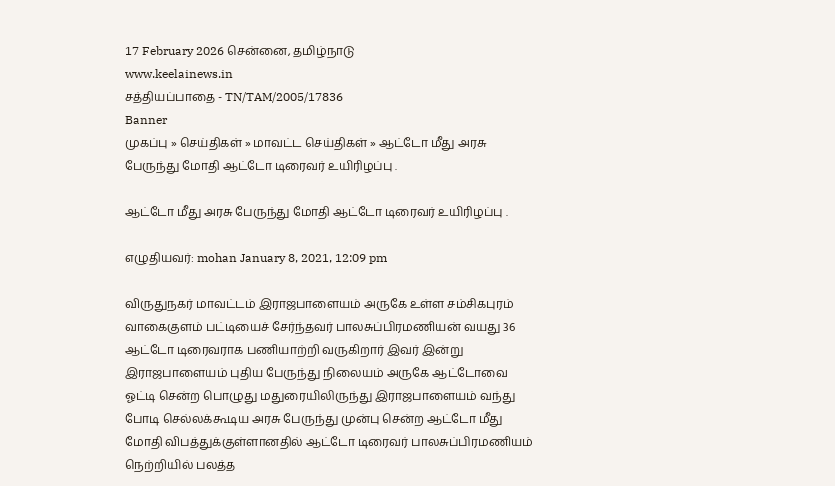17 February 2026 சென்னை, தமிழ்நாடு
www.keelainews.in
சத்தியப்பாதை - TN/TAM/2005/17836
Banner
முகப்பு » செய்திகள் » மாவட்ட செய்திகள் » ஆட்டோ மீது அரசு பேருந்து மோதி ஆட்டோ டிரைவர் உயிரிழப்பு .

ஆட்டோ மீது அரசு பேருந்து மோதி ஆட்டோ டிரைவர் உயிரிழப்பு .

எழுதியவர்: mohan January 8, 2021, 12:09 pm

விருதுநகர் மாவட்டம் இராஜபாளையம் அருகே உள்ள சம்சிகபுரம் வாகைகுளம் பட்டியைச் சேர்ந்தவர் பாலசுப்பிரமணியன் வயது 36 ஆட்டோ டிரைவராக பணியாற்றி வருகிறார் இவர் இன்று இராஜபாளையம் புதிய பேருந்து நிலையம் அருகே ஆட்டோவை ஓட்டி சென்ற பொழுது மதுரையிலிருந்து இராஜபாளையம் வந்து போடி செல்லக்கூடிய அரசு பேருந்து முன்பு சென்ற ஆட்டோ மீது மோதி விபத்துக்குள்ளானதில் ஆட்டோ டிரைவர் பாலசுப்பிரமணியம் நெற்றியில் பலத்த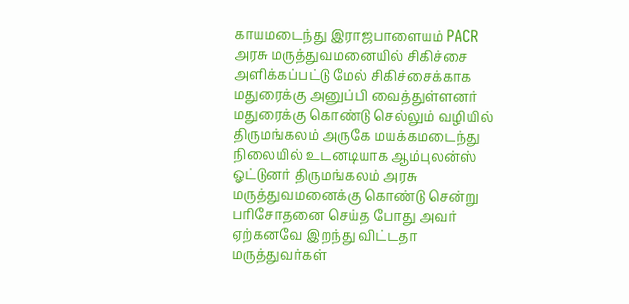காயமடைந்து இராஜபாளையம் PACR அரசு மருத்துவமனையில் சிகிச்சை அளிக்கப்பட்டு மேல் சிகிச்சைக்காக மதுரைக்கு அனுப்பி வைத்துள்ளனர் மதுரைக்கு கொண்டு செல்லும் வழியில் திருமங்கலம் அருகே மயக்கமடைந்து நிலையில் உடனடியாக ஆம்புலன்ஸ் ஓட்டுனர் திருமங்கலம் அரசு மருத்துவமனைக்கு கொண்டு சென்று பரிசோதனை செய்த போது அவர் ஏற்கனவே இறந்து விட்டதா மருத்துவர்கள்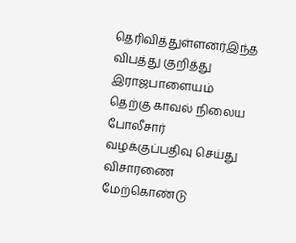தெரிவித்துள்ளனர்இந்த விபத்து குறித்து இராஜபாளையம் தெற்கு காவல் நிலைய போலீசார் வழக்குப்பதிவு செய்து விசாரணை மேற்கொண்டு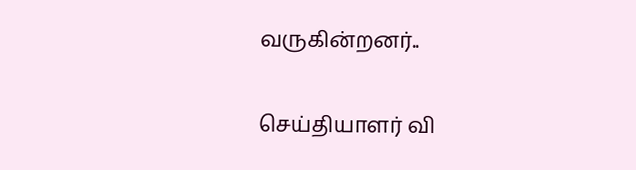வருகின்றனர்..

செய்தியாளர் வி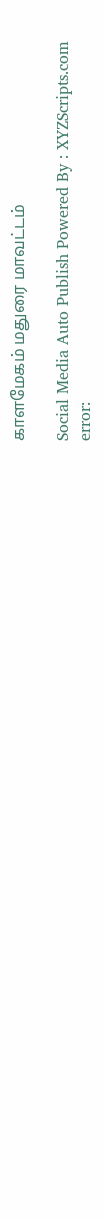காளமேகம் மதுரை மாவட்டம்

Social Media Auto Publish Powered By : XYZScripts.com
error: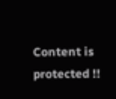Content is protected !!